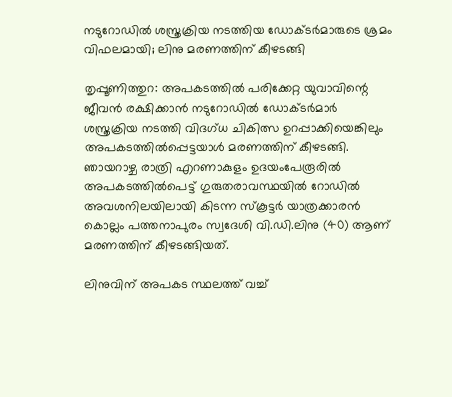നടുറോഡില്‍ ശസ്ത്രക്രിയ നടത്തിയ ഡോക്ടര്‍മാരുടെ ശ്രമം വിഫലമായി; ലിനു മരണത്തിന് കീഴടങ്ങി

തൃപ്പൂണിത്തുറ: അപകടത്തില്‍ പരിക്കേറ്റ യുവാവിന്റെ ജീവന്‍ രക്ഷിക്കാന്‍ നടുറോഡില്‍ ഡോക്ടര്‍മാര്‍ ശസ്ത്രക്രിയ നടത്തി വിദഗ്ധ ചികിത്സ ഉറപ്പാക്കിയെങ്കിലും അപകടത്തില്‍പ്പെട്ടയാള്‍ മരണത്തിന് കീഴടങ്ങി. ഞായറാഴ്ച രാത്രി എറണാകുളം ഉദയംപേരൂരില്‍ അപകടത്തില്‍പെട്ട് ഗുരുതരാവസ്ഥയില്‍ റോഡില്‍ അവശനിലയിലായി കിടന്ന സ്‌കൂട്ടര്‍ യാത്രക്കാരന്‍ കൊല്ലം പത്തനാപുരം സ്വദേശി വി.ഡി.ലിനു (40) ആണ് മരണത്തിന് കീഴടങ്ങിയത്.

ലിനുവിന് അപകട സ്ഥലത്ത് വച്ച്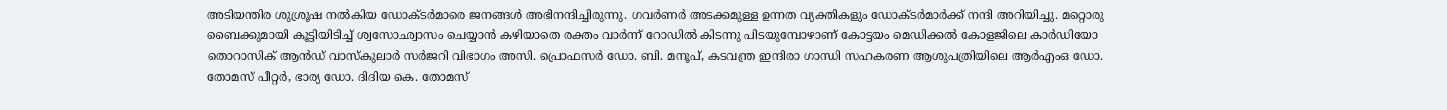അടിയന്തിര ശുശ്രൂഷ നല്‍കിയ ഡോക്ടര്‍മാരെ ജനങ്ങള്‍ അഭിനന്ദിച്ചിരുന്നു. ഗവര്‍ണര്‍ അടക്കമുള്ള ഉന്നത വ്യക്തികളും ഡോക്ടര്‍മാര്‍ക്ക് നന്ദി അറിയിച്ചു. മറ്റൊരു ബൈക്കുമായി കൂട്ടിയിടിച്ച് ശ്വസോഛ്വാസം ചെയ്യാന്‍ കഴിയാതെ രക്തം വാര്‍ന്ന് റോഡില്‍ കിടന്നു പിടയുമ്പോഴാണ് കോട്ടയം മെഡിക്കല്‍ കോളജിലെ കാര്‍ഡിയോ തൊറാസിക് ആന്‍ഡ് വാസ്‌കുലാര്‍ സര്‍ജറി വിഭാഗം അസി. പ്രൊഫസര്‍ ഡോ. ബി. മനൂപ്, കടവന്ത്ര ഇന്ദിരാ ഗാന്ധി സഹകരണ ആശുപത്രിയിലെ ആര്‍എംഒ ഡോ. തോമസ് പീറ്റര്‍, ഭാര്യ ഡോ. ദിദിയ കെ. തോമസ്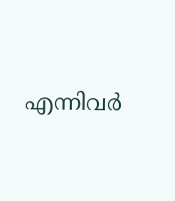എന്നിവര്‍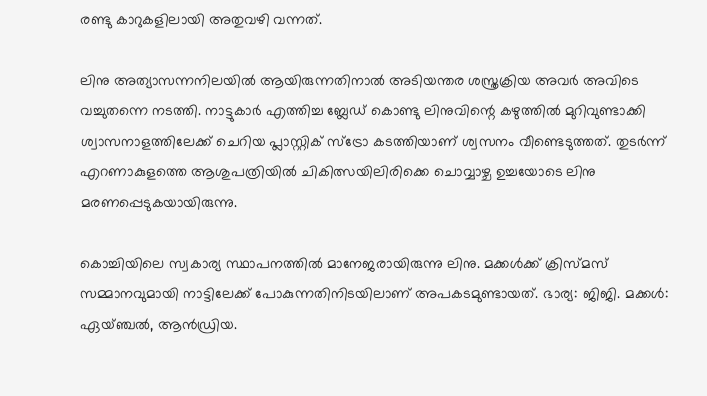രണ്ടു കാറുകളിലായി അതുവഴി വന്നത്.

ലിനു അത്യാസന്നനിലയില്‍ ആയിരുന്നതിനാല്‍ അടിയന്തര ശസ്ത്രക്രിയ അവര്‍ അവിടെ വച്ചുതന്നെ നടത്തി. നാട്ടുകാര്‍ എത്തിച്ച ബ്ലേഡ് കൊണ്ടു ലിനുവിന്റെ കഴുത്തില്‍ മുറിവുണ്ടാക്കി ശ്വാസനാളത്തിലേക്ക് ചെറിയ പ്ലാസ്റ്റിക് സ്ട്രോ കടത്തിയാണ് ശ്വസനം വീണ്ടെടുത്തത്. തുടര്‍ന്ന് എറണാകുളത്തെ ആശുപത്രിയില്‍ ചികിത്സയിലിരിക്കെ ചൊവ്വാഴ്ച ഉച്ചയോടെ ലിനു മരണപ്പെടുകയായിരുന്നു.

കൊച്ചിയിലെ സ്വകാര്യ സ്ഥാപനത്തില്‍ മാനേജരായിരുന്നു ലിനു. മക്കള്‍ക്ക് ക്രിസ്മസ് സമ്മാനവുമായി നാട്ടിലേക്ക് പോകുന്നതിനിടയിലാണ് അപകടമുണ്ടായത്. ഭാര്യ: ജിജി. മക്കള്‍: ഏയ്ഞ്ചല്‍, ആന്‍ഡ്രിയ.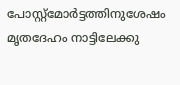പോസ്റ്റ്മോര്‍ട്ടത്തിനുശേഷം മൃതദേഹം നാട്ടിലേക്കു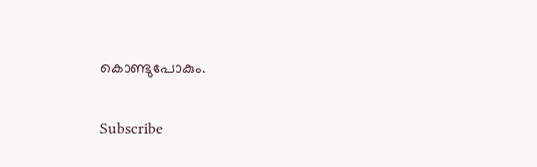കൊണ്ടുപോകും.

Subscribe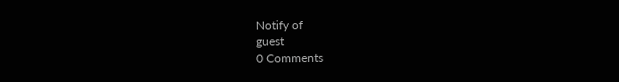Notify of
guest
0 Comments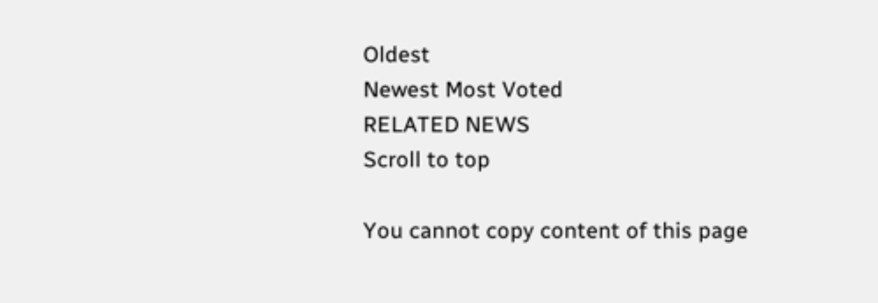Oldest
Newest Most Voted
RELATED NEWS
Scroll to top

You cannot copy content of this page